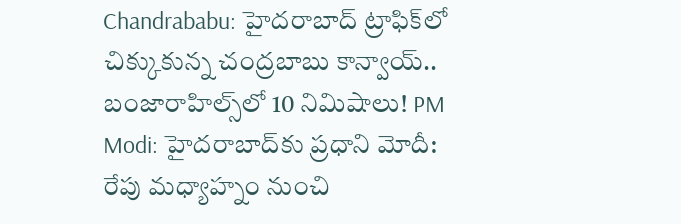Chandrababu: హైదరాబాద్ ట్రాఫిక్‌లో చిక్కుకున్న చంద్రబాబు కాన్వాయ్.. బంజారాహిల్స్‌లో 10 నిమిషాలు! PM Modi: హైదరాబాద్‌కు ప్రధాని మోదీ: రేపు మధ్యాహ్నం నుంచి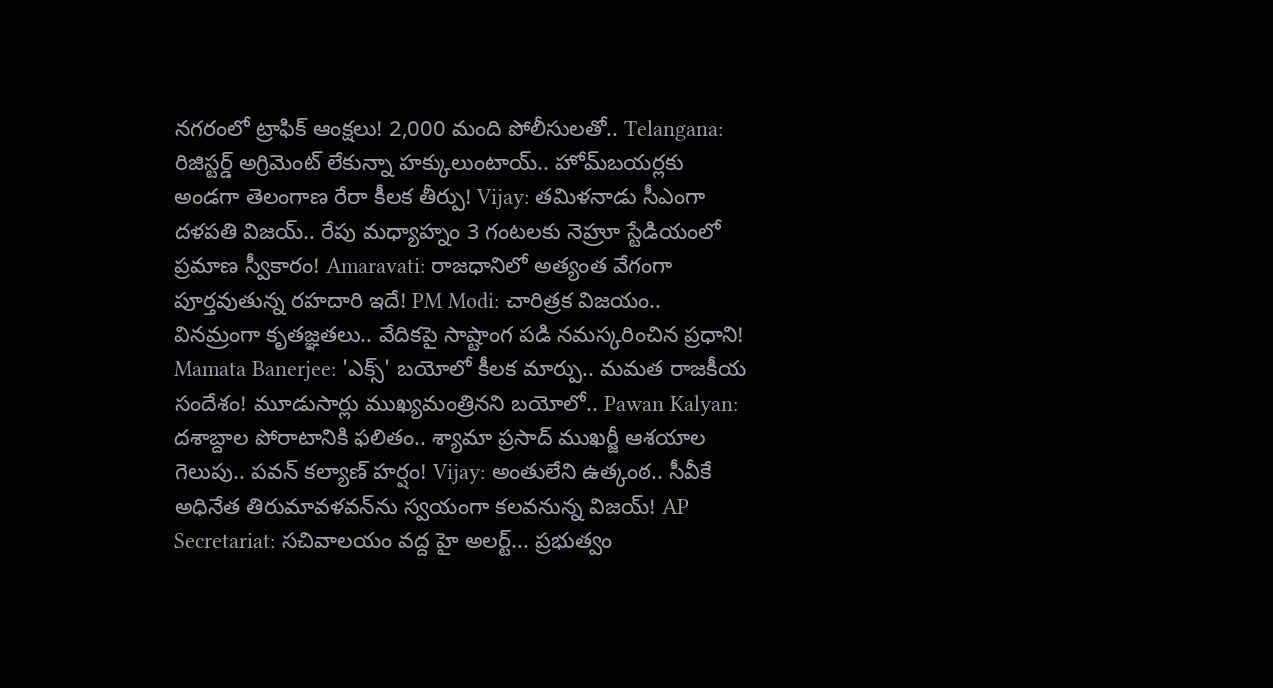నగరంలో ట్రాఫిక్ ఆంక్షలు! 2,000 మంది పోలీసులతో.. Telangana: రిజిస్టర్డ్ అగ్రిమెంట్ లేకున్నా హక్కులుంటాయ్.. హోమ్‌బయర్లకు అండగా తెలంగాణ రేరా కీలక తీర్పు! Vijay: తమిళనాడు సీఎంగా దళపతి విజయ్.. రేపు మధ్యాహ్నం 3 గంటలకు నెహ్రూ స్టేడియంలో ప్రమాణ స్వీకారం! Amaravati: రాజధానిలో అత్యంత వేగంగా పూర్తవుతున్న రహదారి ఇదే! PM Modi: చారిత్రక విజయం.. వినమ్రంగా కృతజ్ఞతలు.. వేదికపై సాష్టాంగ పడి నమస్కరించిన ప్రధాని! Mamata Banerjee: 'ఎక్స్' బయోలో కీలక మార్పు.. మమత రాజకీయ సందేశం! మూడుసార్లు ముఖ్యమంత్రినని బయోలో.. Pawan Kalyan: దశాబ్దాల పోరాటానికి ఫలితం.. శ్యామా ప్రసాద్ ముఖర్జీ ఆశయాల గెలుపు.. పవన్ కల్యాణ్ హర్షం! Vijay: అంతులేని ఉత్కంఠ.. సీవీకే అధినేత తిరుమావళవన్‌ను స్వయంగా కలవనున్న విజయ్! AP Secretariat: సచివాలయం వద్ద హై అలర్ట్... ప్రభుత్వం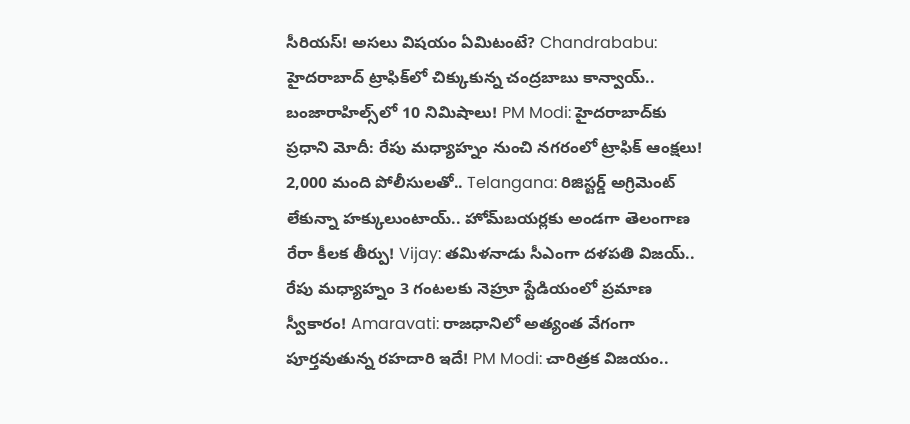సీరియస్! అసలు విషయం ఏమిటంటే? Chandrababu: హైదరాబాద్ ట్రాఫిక్‌లో చిక్కుకున్న చంద్రబాబు కాన్వాయ్.. బంజారాహిల్స్‌లో 10 నిమిషాలు! PM Modi: హైదరాబాద్‌కు ప్రధాని మోదీ: రేపు మధ్యాహ్నం నుంచి నగరంలో ట్రాఫిక్ ఆంక్షలు! 2,000 మంది పోలీసులతో.. Telangana: రిజిస్టర్డ్ అగ్రిమెంట్ లేకున్నా హక్కులుంటాయ్.. హోమ్‌బయర్లకు అండగా తెలంగాణ రేరా కీలక తీర్పు! Vijay: తమిళనాడు సీఎంగా దళపతి విజయ్.. రేపు మధ్యాహ్నం 3 గంటలకు నెహ్రూ స్టేడియంలో ప్రమాణ స్వీకారం! Amaravati: రాజధానిలో అత్యంత వేగంగా పూర్తవుతున్న రహదారి ఇదే! PM Modi: చారిత్రక విజయం..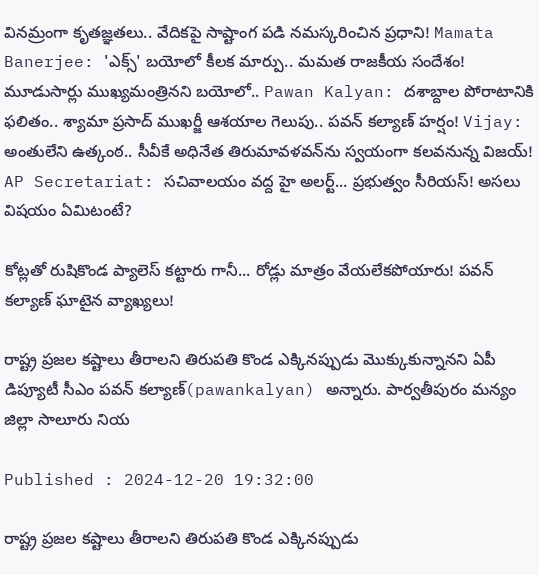వినమ్రంగా కృతజ్ఞతలు.. వేదికపై సాష్టాంగ పడి నమస్కరించిన ప్రధాని! Mamata Banerjee: 'ఎక్స్' బయోలో కీలక మార్పు.. మమత రాజకీయ సందేశం! మూడుసార్లు ముఖ్యమంత్రినని బయోలో.. Pawan Kalyan: దశాబ్దాల పోరాటానికి ఫలితం.. శ్యామా ప్రసాద్ ముఖర్జీ ఆశయాల గెలుపు.. పవన్ కల్యాణ్ హర్షం! Vijay: అంతులేని ఉత్కంఠ.. సీవీకే అధినేత తిరుమావళవన్‌ను స్వయంగా కలవనున్న విజయ్! AP Secretariat: సచివాలయం వద్ద హై అలర్ట్... ప్రభుత్వం సీరియస్! అసలు విషయం ఏమిటంటే?

కోట్లతో రుషికొండ ప్యాలెస్ కట్టారు గానీ... రోడ్లు మాత్రం వేయలేకపోయారు! పవన్ కల్యాణ్ ఘాటైన వ్యాఖ్యలు!

రాష్ట్ర ప్రజల కష్టాలు తీరాలని తిరుపతి కొండ ఎక్కినప్పుడు మొక్కుకున్నానని ఏపీ డిప్యూటీ సీఎం పవన్ కల్యాణ్(pawankalyan) అన్నారు. పార్వతీపురం మన్యం జిల్లా సాలూరు నియ

Published : 2024-12-20 19:32:00

రాష్ట్ర ప్రజల కష్టాలు తీరాలని తిరుపతి కొండ ఎక్కినప్పుడు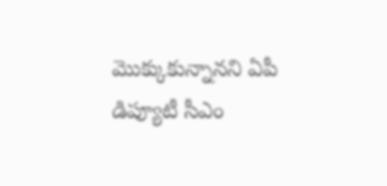మొక్కుకున్నానని ఏపీ డిప్యూటీ సీఎం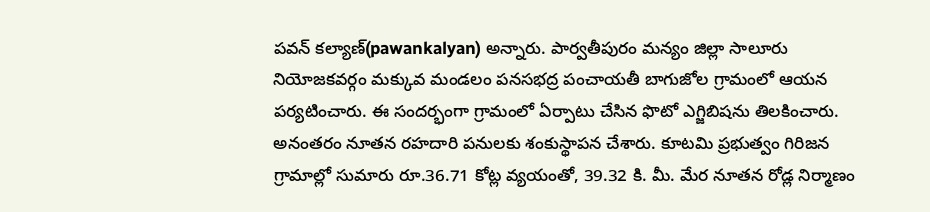పవన్ కల్యాణ్(pawankalyan) అన్నారు. పార్వతీపురం మన్యం జిల్లా సాలూరు నియోజకవర్గం మక్కువ మండలం పనసభద్ర పంచాయతీ బాగుజోల గ్రామంలో ఆయన పర్యటించారు. ఈ సందర్భంగా గ్రామంలో ఏర్పాటు చేసిన ఫొటో ఎగ్జిబిషను తిలకించారు. అనంతరం నూతన రహదారి పనులకు శంకుస్థాపన చేశారు. కూటమి ప్రభుత్వం గిరిజన గ్రామాల్లో సుమారు రూ.36.71 కోట్ల వ్యయంతో, 39.32 కి. మీ. మేర నూతన రోడ్ల నిర్మాణం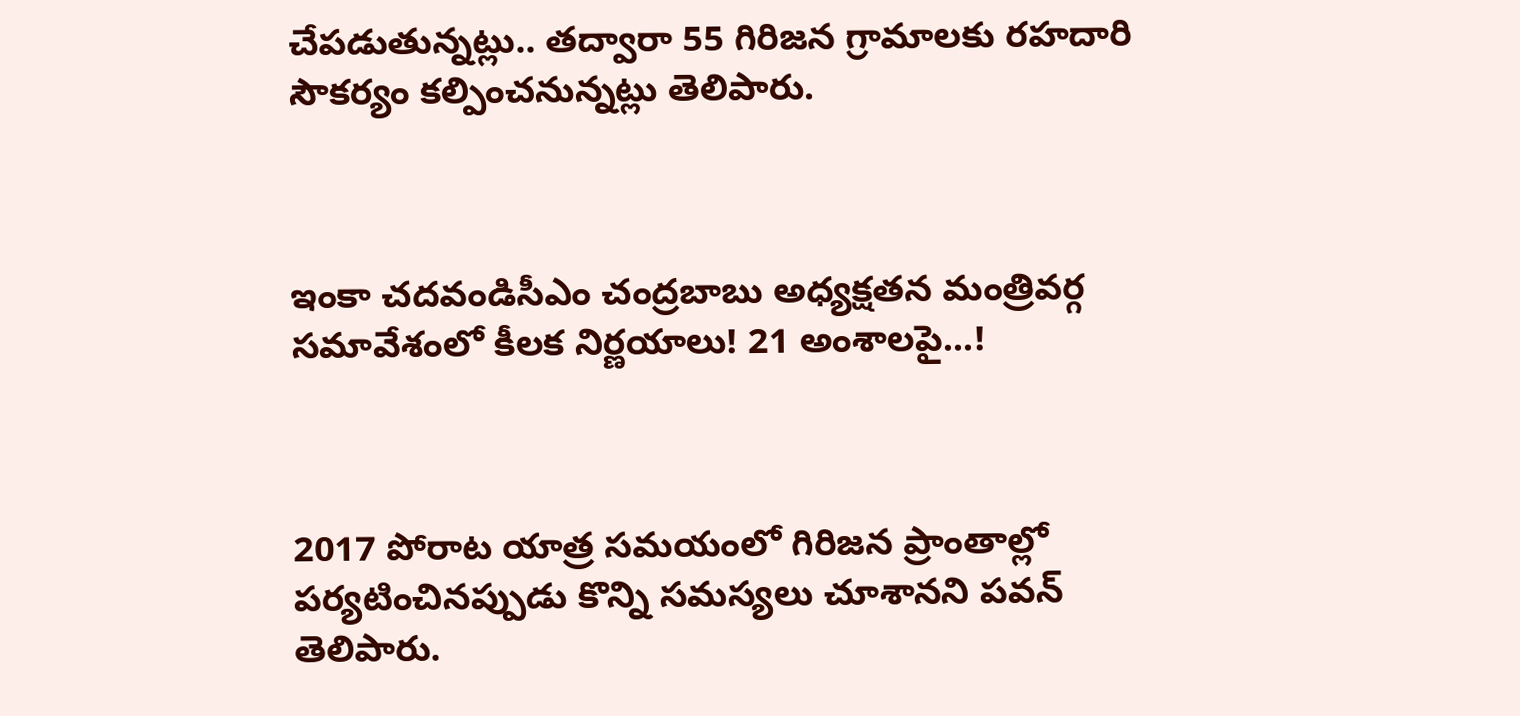చేపడుతున్నట్లు.. తద్వారా 55 గిరిజన గ్రామాలకు రహదారి సౌకర్యం కల్పించనున్నట్లు తెలిపారు.



ఇంకా చదవండిసీఎం చంద్రబాబు అధ్యక్షతన మంత్రివర్గ సమావేశంలో కీలక నిర్ణయాలు! 21 అంశాలపై...!



2017 పోరాట యాత్ర సమయంలో గిరిజన ప్రాంతాల్లో పర్యటించినప్పుడు కొన్ని సమస్యలు చూశానని పవన్ తెలిపారు.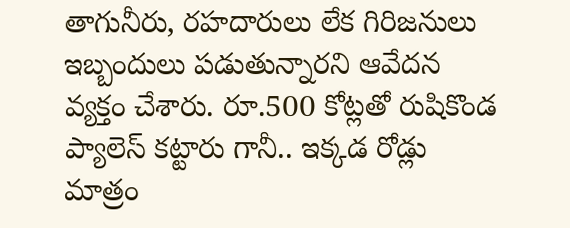తాగునీరు, రహదారులు లేక గిరిజనులు ఇబ్బందులు పడుతున్నారని ఆవేదన వ్యక్తం చేశారు. రూ.500 కోట్లతో రుషికొండ ప్యాలెస్ కట్టారు గానీ.. ఇక్కడ రోడ్లు మాత్రం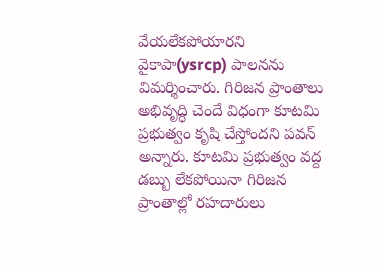వేయలేకపోయారని వైకాపా(ysrcp) పాలనను విమర్శించారు. గిరిజన ప్రాంతాలు అభివృద్ధి చెందే విధంగా కూటమి ప్రభుత్వం కృషి చేస్తోందని పవన్ అన్నారు. కూటమి ప్రభుత్వం వద్ద డబ్బు లేకపోయినా గిరిజన ప్రాంతాల్లో రహదారులు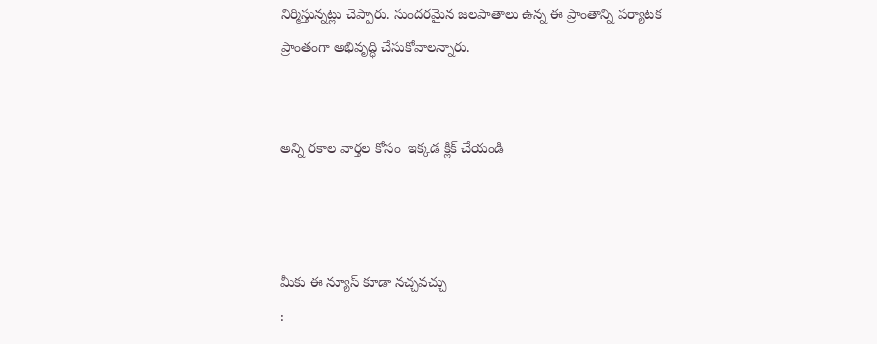నిర్మిస్తున్నట్లు చెప్పారు. సుందరమైన జలపాతాలు ఉన్న ఈ ప్రాంతాన్ని పర్యాటక ప్రాంతంగా అభివృద్ధి చేసుకోవాలన్నారు.


అన్ని రకాల వార్తల కోసం  ఇక్కడ క్లిక్ చేయండి



మీకు ఈ న్యూస్ కూడా నచ్చవచ్చు
: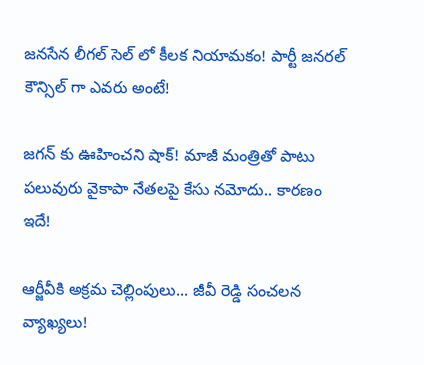జనసేన లీగల్ సెల్ లో కీలక నియామకం! పార్టీ జనరల్ కౌన్సిల్ గా ఎవరు అంటే!

జగన్ కు ఊహించని షాక్! మాజీ మంత్రితో పాటు పలువురు వైకాపా నేతలపై కేసు నమోదు.. కారణం ఇదే!

ఆర్జీవీకి అక్రమ చెల్లింపులు... జీవీ రెడ్డి సంచలన వ్యాఖ్యలు!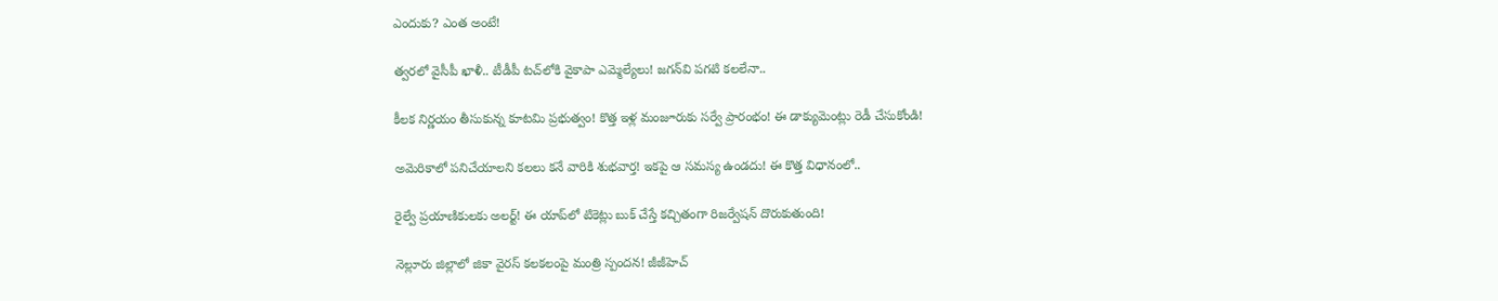ఎందుకు? ఎంత అంటే!

త్వరలో వైసీపీ ఖాళీ.. టీడీపీ టచ్‌లోకి వైకాపా ఎమ్మెల్యేలు! జగన్‌వి పగటి కలలేనా..

కీలక నిర్ణయం తీసుకున్న కూటమి ప్రభుత్వం! కొత్త ఇళ్ల మంజూరుకు సర్వే ప్రారంభం! ఈ డాక్యుమెంట్లు రెడీ చేసుకోండి!

అమెరికాలో పనిచేయాలని కలలు కనే వారికి శుభవార్త! ఇకపై ఆ సమస్య ఉండదు! ఈ కొత్త విధానంలో..

రైల్వే ప్రయాణికులకు అలర్ట్! ఈ యాప్‌లో టికెట్లు బుక్ చేస్తే కచ్చితంగా రిజర్వేషన్ దొరుకుతుంది!

నెల్లూరు జిల్లాలో జికా వైరస్ కలకలంపై మంత్రి స్పందన! జీజీహెచ్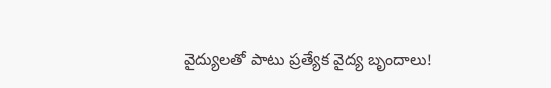వైద్యులతో పాటు ప్రత్యేక వైద్య బృందాలు!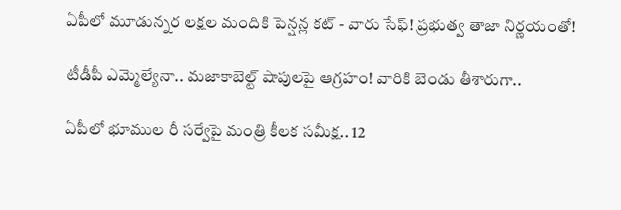ఏపీలో మూడున్నర లక్షల మందికి పెన్షన్ల కట్ - వారు సేఫ్! ప్రభుత్వ తాజా నిర్ణయంతో!

టీడీపీ ఎమ్మెల్యేనా.. మజాకాబెల్ట్ షాపులపై ఆగ్రహం! వారికి బెండు తీశారుగా..

ఏపీలో భూముల రీ సర్వేపై మంత్రి కీలక సమీక్ష.. 12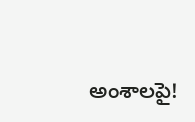అంశాలపై!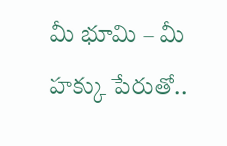మీ భూమి – మీ హక్కు పేరుతో..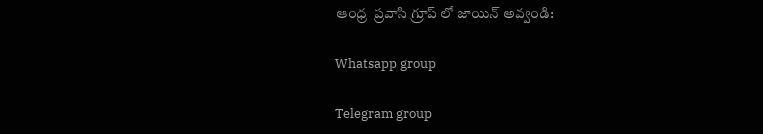ఆంధ్ర  ప్రవాసి గ్రూప్ లో జాయిన్ అవ్వండి:

Whatsapp group

Telegram group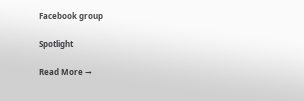Facebook group

Spotlight

Read More →